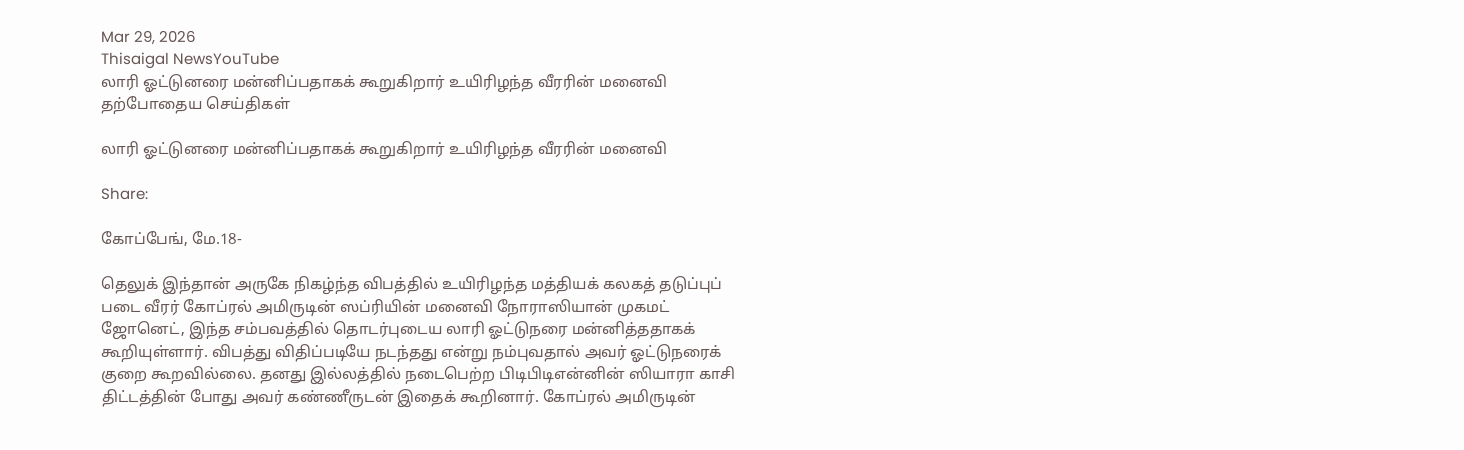Mar 29, 2026
Thisaigal NewsYouTube
லாரி ஓட்டுனரை மன்னிப்பதாகக் கூறுகிறார் உயிரிழந்த வீரரின் மனைவி
தற்போதைய செய்திகள்

லாரி ஓட்டுனரை மன்னிப்பதாகக் கூறுகிறார் உயிரிழந்த வீரரின் மனைவி

Share:

கோப்பேங், மே.18-

தெலுக் இந்தான் அருகே நிகழ்ந்த விபத்தில் உயிரிழந்த மத்தியக் கலகத் தடுப்புப் படை வீரர் கோப்ரல் அமிருடின் ஸப்ரியின் மனைவி நோராஸியான் முகமட் ஜோனெட், இந்த சம்பவத்தில் தொடர்புடைய லாரி ஓட்டுநரை மன்னித்ததாகக் கூறியுள்ளார். விபத்து விதிப்படியே நடந்தது என்று நம்புவதால் அவர் ஓட்டுநரைக் குறை கூறவில்லை. தனது இல்லத்தில் நடைபெற்ற பிடிபிடிஎன்னின் ஸியாரா காசி திட்டத்தின் போது அவர் கண்ணீருடன் இதைக் கூறினார். கோப்ரல் அமிருடின்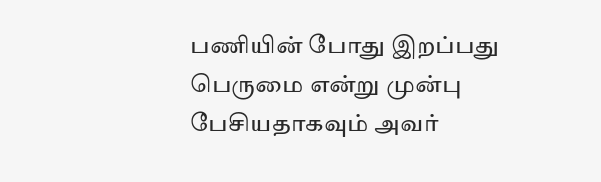பணியின் போது இறப்பது பெருமை என்று முன்பு பேசியதாகவும் அவர்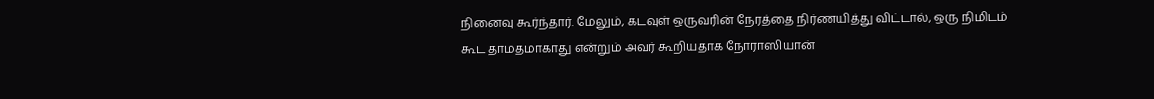நினைவு கூர்ந்தார். மேலும், கடவுள் ஒருவரின் நேரத்தை நிர்ணயித்து விட்டால், ஒரு நிமிடம் கூட தாமதமாகாது என்றும் அவர் கூறியதாக நோராஸியான்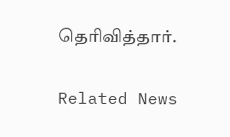தெரிவித்தார்.

Related News